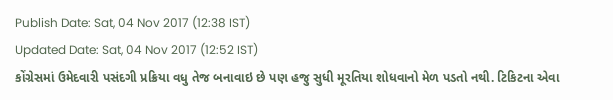Publish Date: Sat, 04 Nov 2017 (12:38 IST)
Updated Date: Sat, 04 Nov 2017 (12:52 IST)
કોંગ્રેસમાં ઉમેદવારી પસંદગી પ્રક્રિયા વધુ તેજ બનાવાઇ છે પણ હજુ સુધી મૂરતિયા શોધવાનો મેળ પડતો નથી. ટિકિટના એવા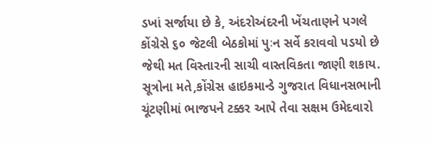ડખાં સર્જાયા છે કે, અંદરોઅંદરની ખેંચતાણને પગલે કોંગ્રેસે ૬૦ જેટલી બેઠકોમાં પુઃન સર્વે કરાવવો પડયો છે જેથી મત વિસ્તારની સાચી વાસ્તવિકતા જાણી શકાય. સૂત્રોના મતે,કોંગ્રેસ હાઇકમાન્ડે ગુજરાત વિધાનસભાની ચૂંટણીમાં ભાજપને ટક્કર આપે તેવા સક્ષમ ઉમેદવારો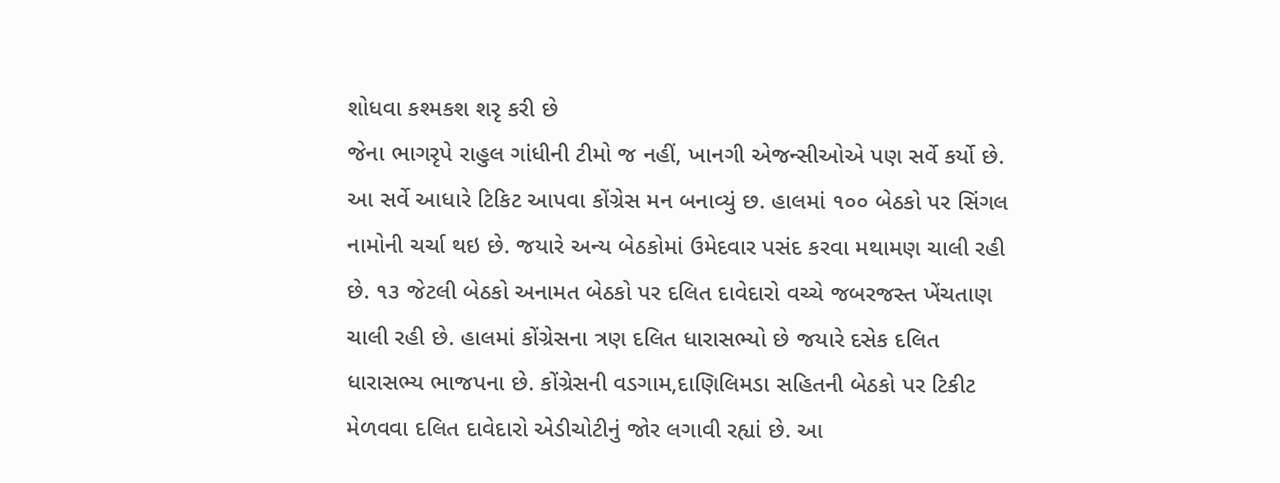શોધવા કશ્મકશ શરૃ કરી છે
જેના ભાગરૃપે રાહુલ ગાંધીની ટીમો જ નહીં, ખાનગી એજન્સીઓએ પણ સર્વે કર્યો છે. આ સર્વે આધારે ટિકિટ આપવા કોંગ્રેસ મન બનાવ્યું છ. હાલમાં ૧૦૦ બેઠકો પર સિંગલ નામોની ચર્ચા થઇ છે. જયારે અન્ય બેઠકોમાં ઉમેદવાર પસંદ કરવા મથામણ ચાલી રહી છે. ૧૩ જેટલી બેઠકો અનામત બેઠકો પર દલિત દાવેદારો વચ્ચે જબરજસ્ત ખેંચતાણ ચાલી રહી છે. હાલમાં કોંગ્રેસના ત્રણ દલિત ધારાસભ્યો છે જયારે દસેક દલિત ધારાસભ્ય ભાજપના છે. કોંગ્રેસની વડગામ,દાણિલિમડા સહિતની બેઠકો પર ટિકીટ મેળવવા દલિત દાવેદારો એડીચોટીનું જોર લગાવી રહ્યાં છે. આ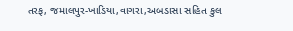તરફ, જમાલપુર-ખાડિયા,વાગરા,અબડાસા સહિત કુલ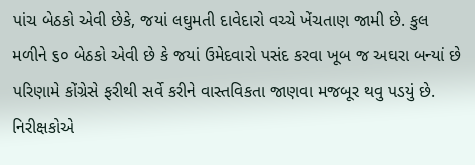પાંચ બેઠકો એવી છેકે, જયાં લઘુમતી દાવેદારો વચ્ચે ખેંચતાણ જામી છે. કુલ મળીને ૬૦ બેઠકો એવી છે કે જયાં ઉમેદવારો પસંદ કરવા ખૂબ જ અઘરા બન્યાં છે પરિણામે કોંગ્રેસે ફરીથી સર્વે કરીને વાસ્તવિકતા જાણવા મજબૂર થવુ પડયું છે. નિરીક્ષકોએ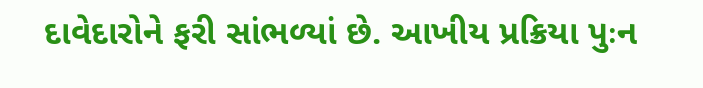દાવેદારોને ફરી સાંભળ્યાં છે. આખીય પ્રક્રિયા પુઃન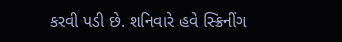કરવી પડી છે. શનિવારે હવે સ્ક્રિનીંગ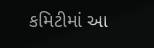કમિટીમાં આ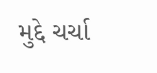મુદ્દે ચર્ચા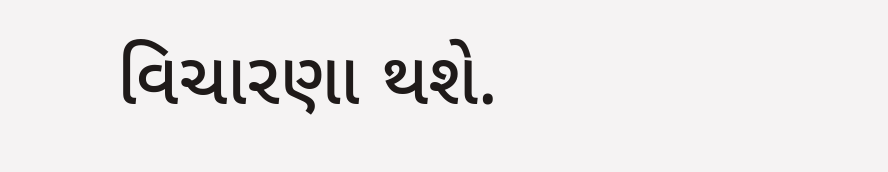વિચારણા થશે.